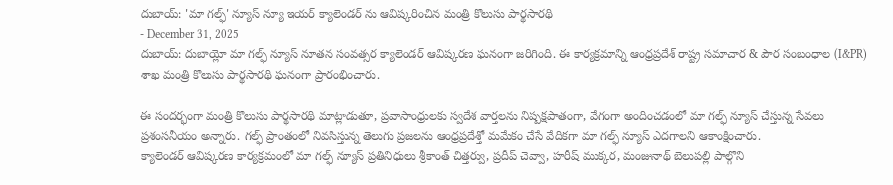దుబాయ్: 'మా గల్ఫ్' న్యూస్ న్యూ ఇయర్ క్యాలెండర్ ను ఆవిష్కరించిన మంత్రి కొలుసు పార్థసారథి
- December 31, 2025
దుబాయ్: దుబాయ్లో మా గల్ఫ్ న్యూస్ నూతన సంవత్సర క్యాలెండర్ ఆవిష్కరణ ఘనంగా జరిగింది. ఈ కార్యక్రమాన్ని ఆంధ్రప్రదేశ్ రాష్ట్ర సమాచార & పౌర సంబంధాల (I&PR) శాఖ మంత్రి కొలుసు పార్థసారథి ఘనంగా ప్రారంభించారు.

ఈ సందర్భంగా మంత్రి కొలుసు పార్థసారథి మాట్లాడుతూ, ప్రవాసాంధ్రులకు స్వదేశ వార్తలను నిష్పక్షపాతంగా, వేగంగా అందించడంలో మా గల్ఫ్ న్యూస్ చేస్తున్న సేవలు ప్రశంసనీయం అన్నారు. గల్ఫ్ ప్రాంతంలో నివసిస్తున్న తెలుగు ప్రజలను ఆంధ్రప్రదేశ్తో మమేకం చేసే వేదికగా మా గల్ఫ్ న్యూస్ ఎదగాలని ఆకాంక్షించారు.
క్యాలెండర్ ఆవిష్కరణ కార్యక్రమంలో మా గల్ఫ్ న్యూస్ ప్రతినిధులు శ్రీకాంత్ చిత్తర్వు, ప్రదీప్ చెవ్వా, హరీష్ ముక్కర, మంజునాథ్ బెలుపల్లి పాల్గొని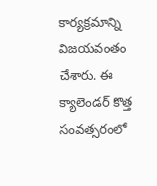కార్యక్రమాన్ని విజయవంతం చేశారు. ఈ క్యాలెండర్ కొత్త సంవత్సరంలో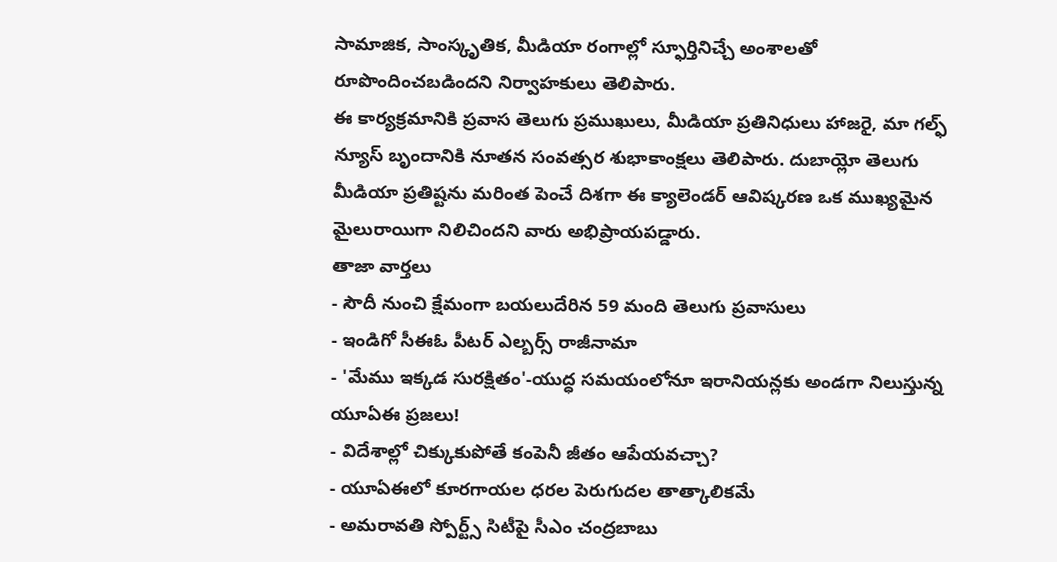సామాజిక, సాంస్కృతిక, మీడియా రంగాల్లో స్ఫూర్తినిచ్చే అంశాలతో రూపొందించబడిందని నిర్వాహకులు తెలిపారు.
ఈ కార్యక్రమానికి ప్రవాస తెలుగు ప్రముఖులు, మీడియా ప్రతినిధులు హాజరై, మా గల్ఫ్ న్యూస్ బృందానికి నూతన సంవత్సర శుభాకాంక్షలు తెలిపారు. దుబాయ్లో తెలుగు మీడియా ప్రతిష్టను మరింత పెంచే దిశగా ఈ క్యాలెండర్ ఆవిష్కరణ ఒక ముఖ్యమైన మైలురాయిగా నిలిచిందని వారు అభిప్రాయపడ్డారు.
తాజా వార్తలు
- సౌదీ నుంచి క్షేమంగా బయలుదేరిన 59 మంది తెలుగు ప్రవాసులు
- ఇండిగో సీఈఓ పీటర్ ఎల్బర్స్ రాజీనామా
- 'మేము ఇక్కడ సురక్షితం'-యుద్ధ సమయంలోనూ ఇరానియన్లకు అండగా నిలుస్తున్న యూఏఈ ప్రజలు!
- విదేశాల్లో చిక్కుకుపోతే కంపెనీ జీతం ఆపేయవచ్చా?
- యూఏఈలో కూరగాయల ధరల పెరుగుదల తాత్కాలికమే
- అమరావతి స్పోర్ట్స్ సిటీపై సీఎం చంద్రబాబు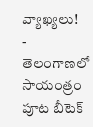వ్యాఖ్యలు!
- తెలంగాణలో సాయంత్రం పూట బీటెక్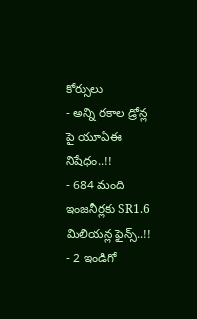కోర్సులు
- అన్ని రకాల డ్రోన్ల పై యూఏఈ నిషేధం..!!
- 684 మంది ఇంజనీర్లకు SR1.6 మిలియన్ల ఫైన్స్..!!
- 2 ఇండిగో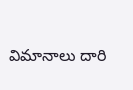విమానాలు దారి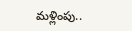మళ్లింపు..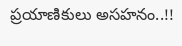ప్రయాణికులు అసహనం..!!